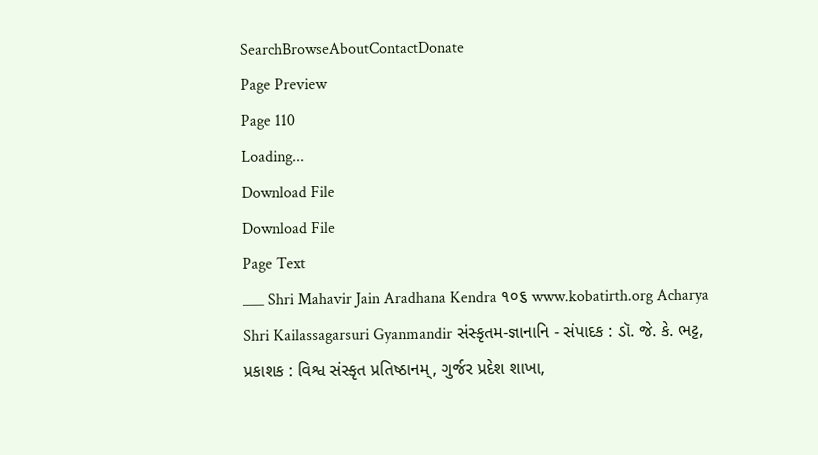SearchBrowseAboutContactDonate
Page Preview
Page 110
Loading...
Download File
Download File
Page Text
___ Shri Mahavir Jain Aradhana Kendra ૧૦૬ www.kobatirth.org Acharya Shri Kailassagarsuri Gyanmandir સંસ્કૃતમ-જ્ઞાનાનિ - સંપાદક : ડૉ. જે. કે. ભટ્ટ, પ્રકાશક : વિશ્વ સંસ્કૃત પ્રતિષ્ઠાનમ્, ગુર્જર પ્રદેશ શાખા,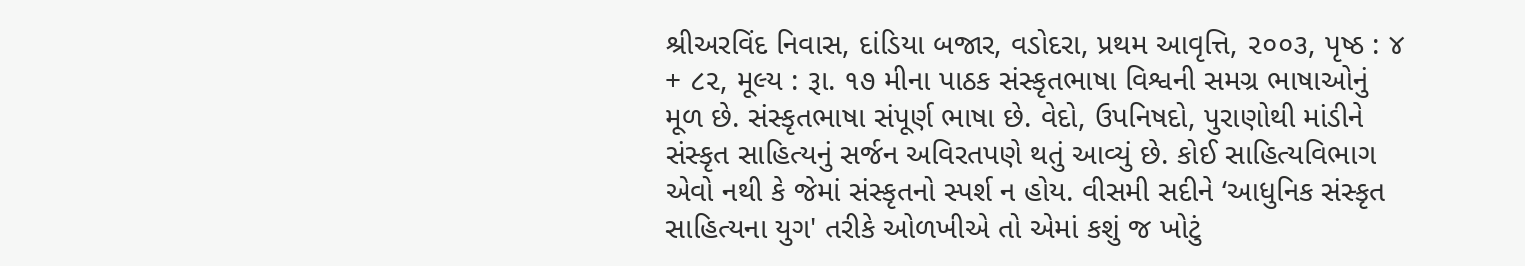શ્રીઅરવિંદ નિવાસ, દાંડિયા બજાર, વડોદરા, પ્રથમ આવૃત્તિ, ૨૦૦૩, પૃષ્ઠ : ૪ + ૮૨, મૂલ્ય : રૂા. ૧૭ મીના પાઠક સંસ્કૃતભાષા વિશ્વની સમગ્ર ભાષાઓનું મૂળ છે. સંસ્કૃતભાષા સંપૂર્ણ ભાષા છે. વેદો, ઉપનિષદો, પુરાણોથી માંડીને સંસ્કૃત સાહિત્યનું સર્જન અવિરતપણે થતું આવ્યું છે. કોઈ સાહિત્યવિભાગ એવો નથી કે જેમાં સંસ્કૃતનો સ્પર્શ ન હોય. વીસમી સદીને ‘આધુનિક સંસ્કૃત સાહિત્યના યુગ' તરીકે ઓળખીએ તો એમાં કશું જ ખોટું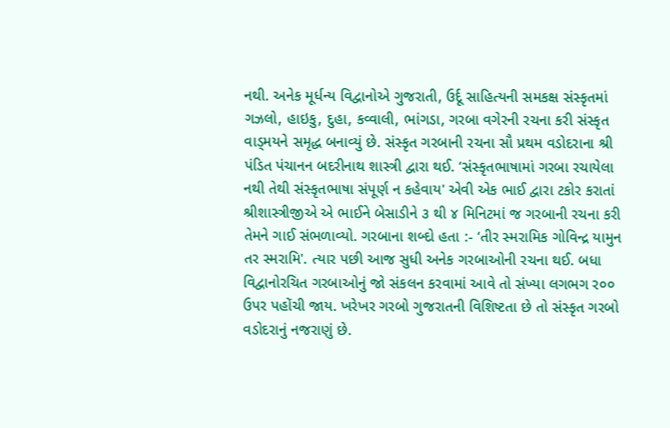નથી. અનેક મૂર્ધન્ય વિદ્વાનોએ ગુજરાતી, ઉર્દૂ સાહિત્યની સમકક્ષ સંસ્કૃતમાં ગઝલો, હાઇકુ, દુહા, કવ્વાલી, ભાંગડા, ગરબા વગેરની રચના કરી સંસ્કૃત વાડ્મયને સમૃદ્ધ બનાવ્યું છે. સંસ્કૃત ગરબાની રચના સૌ પ્રથમ વડોદરાના શ્રી પંડિત પંચાનન બદરીનાથ શાસ્ત્રી દ્વારા થઈ. ‘સંસ્કૃતભાષામાં ગરબા રચાયેલા નથી તેથી સંસ્કૃતભાષા સંપૂર્ણ ન કહેવાય' એવી એક ભાઈ દ્વારા ટકોર કરાતાં શ્રીશાસ્ત્રીજીએ એ ભાઈને બેસાડીને ૩ થી ૪ મિનિટમાં જ ગરબાની રચના કરી તેમને ગાઈ સંભળાવ્યો. ગરબાના શબ્દો હતા :- ‘તીર સ્મરામિક ગોવિન્દ્ર યામુન તર સ્મરામિ'. ત્યાર પછી આજ સુધી અનેક ગરબાઓની રચના થઈ. બધા વિદ્વાનોરચિત ગરબાઓનું જો સંકલન કરવામાં આવે તો સંખ્યા લગભગ ર૦૦ ઉપર પહોંચી જાય. ખરેખર ગરબો ગુજરાતની વિશિષ્ટતા છે તો સંસ્કૃત ગરબો વડોદરાનું નજરાણું છે.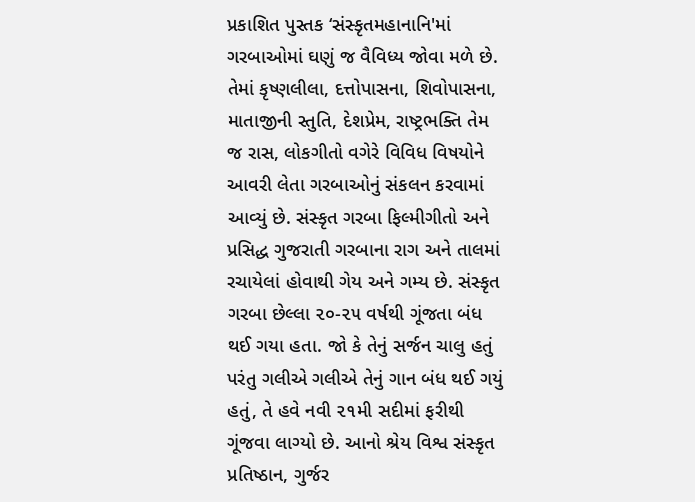પ્રકાશિત પુસ્તક ‘સંસ્કૃતમહાનાનિ'માં ગરબાઓમાં ઘણું જ વૈવિધ્ય જોવા મળે છે. તેમાં કૃષ્ણલીલા, દત્તોપાસના, શિવોપાસના, માતાજીની સ્તુતિ, દેશપ્રેમ, રાષ્ટ્રભક્તિ તેમ જ રાસ, લોકગીતો વગેરે વિવિધ વિષયોને આવરી લેતા ગરબાઓનું સંકલન કરવામાં આવ્યું છે. સંસ્કૃત ગરબા ફિલ્મીગીતો અને પ્રસિદ્ધ ગુજરાતી ગરબાના રાગ અને તાલમાં રચાયેલાં હોવાથી ગેય અને ગમ્ય છે. સંસ્કૃત ગરબા છેલ્લા ૨૦-૨૫ વર્ષથી ગૂંજતા બંધ થઈ ગયા હતા. જો કે તેનું સર્જન ચાલુ હતું પરંતુ ગલીએ ગલીએ તેનું ગાન બંધ થઈ ગયું હતું, તે હવે નવી ૨૧મી સદીમાં ફરીથી ગૂંજવા લાગ્યો છે. આનો શ્રેય વિશ્વ સંસ્કૃત પ્રતિષ્ઠાન, ગુર્જર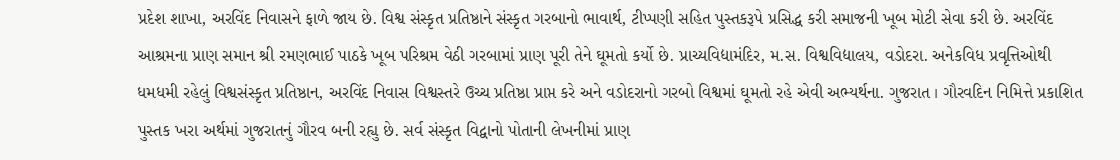પ્રદેશ શાખા, અરવિંદ નિવાસને ફાળે જાય છે. વિશ્વ સંસ્કૃત પ્રતિષ્ઠાને સંસ્કૃત ગરબાનો ભાવાર્થ, ટીપ્પણી સહિત પુસ્તકરૂપે પ્રસિદ્ધ કરી સમાજની ખૂબ મોટી સેવા કરી છે. અરવિંદ આશ્રમના પ્રાણ સમાન શ્રી રમણભાઈ પાઠકે ખૂબ પરિશ્રમ વેઠી ગરબામાં પ્રાણ પૂરી તેને ઘૂમતો કર્યો છે. પ્રાચ્યવિદ્યામંદિર, મ.સ. વિશ્વવિદ્યાલય, વડોદરા. અનેકવિધ પ્રવૃત્તિઓથી ધમધમી રહેલું વિશ્વસંસ્કૃત પ્રતિષ્ઠાન, અરવિંદ નિવાસ વિશ્વસ્તરે ઉચ્ચ પ્રતિષ્ઠા પ્રાપ્ત કરે અને વડોદરાનો ગરબો વિશ્વમાં ઘૂમતો રહે એવી અભ્યર્થના. ગુજરાત । ગૌરવદિન નિમિત્તે પ્રકાશિત પુસ્તક ખરા અર્થમાં ગુજરાતનું ગૌરવ બની રહ્યુ છે. સર્વ સંસ્કૃત વિદ્વાનો પોતાની લેખનીમાં પ્રાણ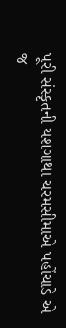પૂરી સંસ્કૃતની યશગાથા ચરમસીમાએ પહોંચાડે એ જ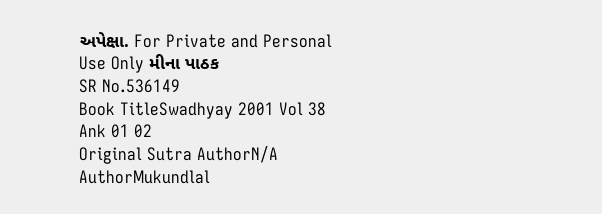અપેક્ષા. For Private and Personal Use Only મીના પાઠક
SR No.536149
Book TitleSwadhyay 2001 Vol 38 Ank 01 02
Original Sutra AuthorN/A
AuthorMukundlal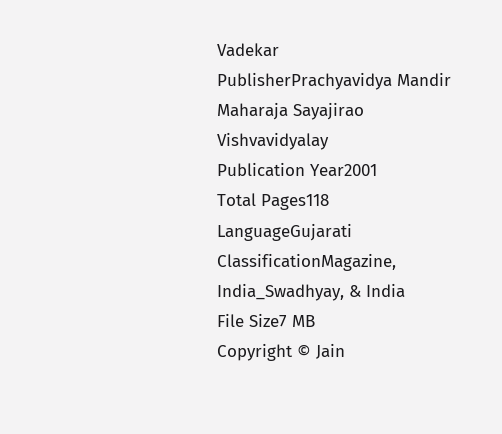Vadekar
PublisherPrachyavidya Mandir Maharaja Sayajirao Vishvavidyalay
Publication Year2001
Total Pages118
LanguageGujarati
ClassificationMagazine, India_Swadhyay, & India
File Size7 MB
Copyright © Jain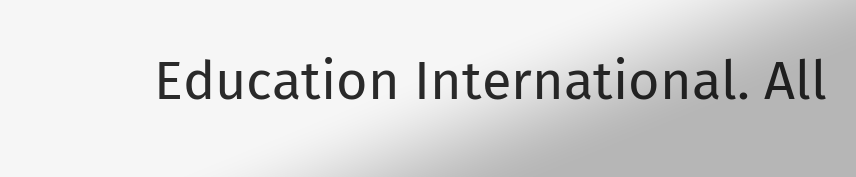Education International. All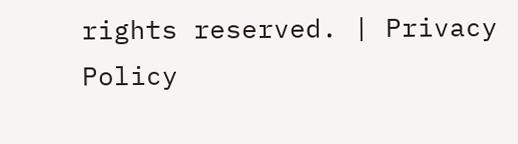rights reserved. | Privacy Policy